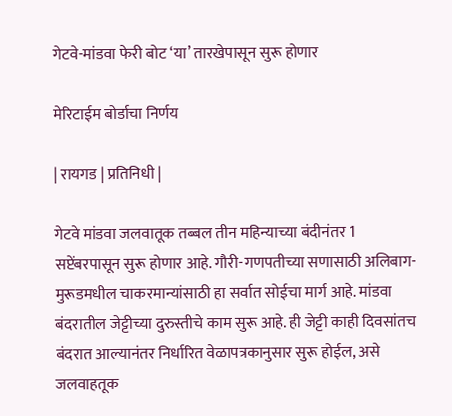गेटवे-मांडवा फेरी बोट ‘या’ तारखेपासून सुरू होणार

मेरिटाईम बोर्डाचा निर्णय

| रायगड | प्रतिनिधी |

गेटवे मांडवा जलवातूक तब्बल तीन महिन्याच्या बंदीनंतर 1 सप्टेंबरपासून सुरू होणार आहे. गौरी-गणपतीच्या सणासाठी अलिबाग-मुरूडमधील चाकरमान्यांसाठी हा सर्वात सोईचा मार्ग आहे. मांडवा बंदरातील जेट्टीच्या दुरुस्तीचे काम सुरू आहे. ही जेट्टी काही दिवसांतच बंदरात आल्यानंतर निर्धारित वेळापत्रकानुसार सुरू होईल, असे जलवाहतूक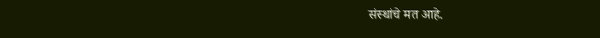संस्थांचे मत आहे.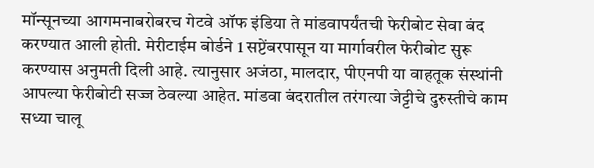मॉन्सूनच्या आगमनाबरोबरच गेटवे ऑफ इंडिया ते मांडवापर्यंतची फेरीबोट सेवा बंद करण्यात आली होती. मेरीटाईम बोर्डने 1 सप्टेंबरपासून या मार्गावरील फेरीबोट सुरू करण्यास अनुमती दिली आहे. त्यानुसार अजंठा, मालदार, पीएनपी या वाहतूक संस्थांनी आपल्या फेरीबोटी सज्ज ठेवल्या आहेत. मांडवा बंदरातील तरंगत्या जेट्टीचे दुरुस्तीचे काम सध्या चालू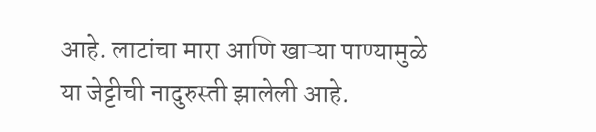आहे. लाटांचा मारा आणि खाऱ्या पाण्यामुळे या जेट्टीची नादुरुस्ती झालेली आहे.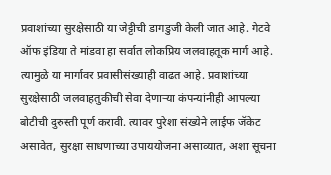प्रवाशांच्या सुरक्षेसाठी या जेट्टीची डागडुजी केली जात आहे. गेटवे ऑफ इंडिया ते मांडवा हा सर्वात लोकप्रिय जलवाहतूक मार्ग आहे. त्यामुळे या मार्गावर प्रवासीसंख्याही वाढत आहे. प्रवाशांच्या सुरक्षेसाठी जलवाहतुकीची सेवा देणाऱ्या कंपन्यांनीही आपल्या बोटीची दुरुस्ती पूर्ण करावी. त्यावर पुरेशा संख्येने लाईफ जॅकेट असावेत, सुरक्षा साधणाच्या उपाययोजना असाव्यात, अशा सूचना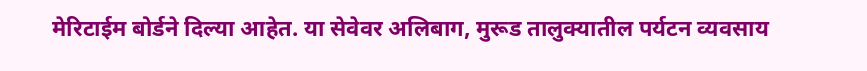मेरिटाईम बोर्डने दिल्या आहेत. या सेवेवर अलिबाग, मुरूड तालुक्यातील पर्यटन व्यवसाय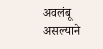अवलंबू असल्याने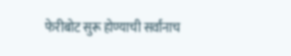फेरीबोट सुरू होण्याची सर्वांनाच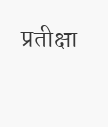प्रतीक्षा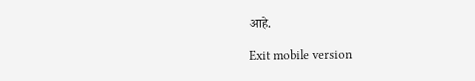आहे.

Exit mobile version